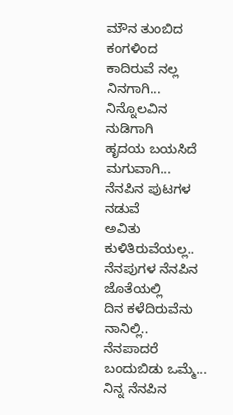ಮೌನ ತುಂಬಿದ ಕಂಗಳಿಂದ
ಕಾದಿರುವೆ ನಲ್ಲ ನಿನಗಾಗಿ...
ನಿನ್ನೊಲವಿನ ನುಡಿಗಾಗಿ
ಹೃದಯ ಬಯಸಿದೆ ಮಗುವಾಗಿ...
ನೆನಪಿನ ಪುಟಗಳ ನಡುವೆ
ಅವಿತು ಕುಳಿತಿರುವೆಯಲ್ಲ..
ನೆನಪುಗಳ ನೆನಪಿನ ಜೊತೆಯಲ್ಲಿ
ದಿನ ಕಳೆದಿರುವೆನು ನಾನಿಲ್ಲಿ..
ನೆನಪಾದರೆ ಬಂದುಬಿಡು ಒಮ್ಮೆ...
ನಿನ್ನ ನೆನಪಿನ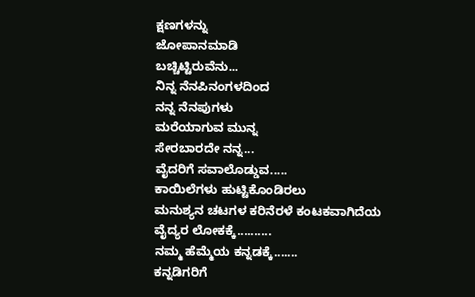ಕ್ಷಣಗಳನ್ನು
ಜೋಪಾನಮಾಡಿ
ಬಚ್ಚಿಟ್ಟಿರುವೆನು...
ನಿನ್ನ ನೆನಪಿನಂಗಳದಿಂದ
ನನ್ನ ನೆನಪುಗಳು
ಮರೆಯಾಗುವ ಮುನ್ನ
ಸೇರಬಾರದೇ ನನ್ನ...
ವೈದರಿಗೆ ಸವಾಲೊಡ್ಡುವ.....
ಕಾಯಿಲೆಗಳು ಹುಟ್ಟಿಕೊಂಡಿರಲು
ಮನುಶ್ಯನ ಚಟಗಳ ಕರಿನೆರಳೆ ಕಂಟಕವಾಗಿದೆಯ
ವೈದ್ಯರ ಲೋಕಕ್ಕೆ..........
ನಮ್ಮ ಹೆಮ್ಮೆಯ ಕನ್ನಡಕ್ಕೆ.......
ಕನ್ನಡಿಗರಿಗೆ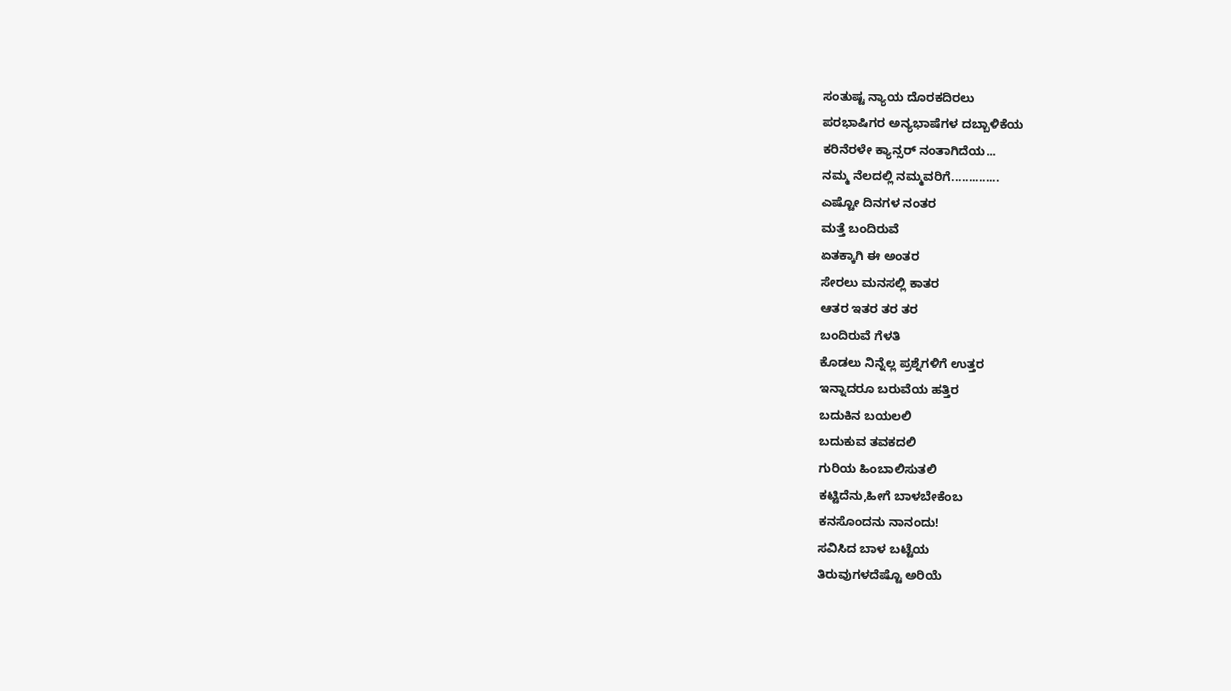ಸಂತುಷ್ಟ ನ್ಯಾಯ ದೊರಕದಿರಲು
ಪರಭಾಷಿಗರ ಅನ್ಯಭಾಷೆಗಳ ದಬ್ಬಾಳಿಕೆಯ
ಕರಿನೆರಳೇ ಕ್ಯಾನ್ಸರ್ ನಂತಾಗಿದೆಯ...
ನಮ್ಮ ನೆಲದಲ್ಲಿ ನಮ್ಮವರಿಗೆ..............
ಎಷ್ಟೋ ದಿನಗಳ ನಂತರ
ಮತ್ತೆ ಬಂದಿರುವೆ
ಏತಕ್ಕಾಗಿ ಈ ಅಂತರ
ಸೇರಲು ಮನಸಲ್ಲಿ ಕಾತರ
ಆತರ ಇತರ ತರ ತರ
ಬಂದಿರುವೆ ಗೆಳತಿ
ಕೊಡಲು ನಿನ್ನೆಲ್ಲ ಪ್ರಶ್ನೆಗಳಿಗೆ ಉತ್ತರ
ಇನ್ನಾದರೂ ಬರುವೆಯ ಹತ್ತಿರ
ಬದುಕಿನ ಬಯಲಲಿ
ಬದುಕುವ ತವಕದಲಿ
ಗುರಿಯ ಹಿಂಬಾಲಿಸುತಲಿ
ಕಟ್ಟಿದೆನು,ಹೀಗೆ ಬಾಳಬೇಕೆಂಬ
ಕನಸೊಂದನು ನಾನಂದು!
ಸವಿಸಿದ ಬಾಳ ಬಟ್ಟೆಯ
ತಿರುವುಗಳದೆಷ್ಟೊ ಅರಿಯೆ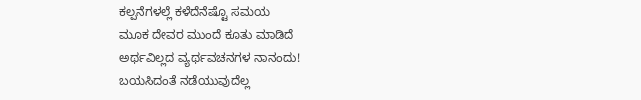ಕಲ್ಪನೆಗಳಲ್ಲೆ ಕಳೆದೆನೆಷ್ಟೊ ಸಮಯ
ಮೂಕ ದೇವರ ಮುಂದೆ ಕೂತು ಮಾಡಿದೆ
ಅರ್ಥವಿಲ್ಲದ ವ್ಯರ್ಥವಚನಗಳ ನಾನಂದು!
ಬಯಸಿದಂತೆ ನಡೆಯುವುದೆಲ್ಲ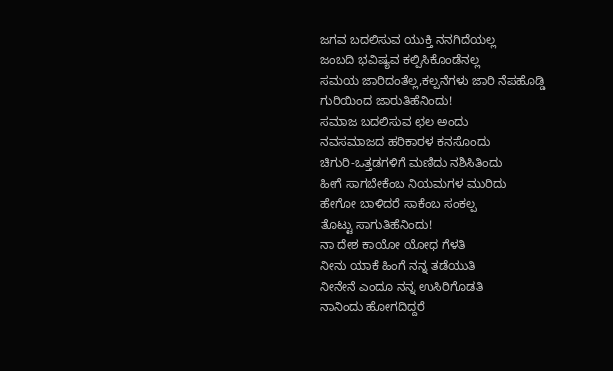ಜಗವ ಬದಲಿಸುವ ಯುಕ್ತಿ ನನಗಿದೆಯಲ್ಲ
ಜಂಬದಿ ಭವಿಷ್ಯವ ಕಲ್ಪಿಸಿಕೊಂಡೆನಲ್ಲ
ಸಮಯ ಜಾರಿದಂತೆಲ್ಲ,ಕಲ್ಪನೆಗಳು ಜಾರಿ ನೆಪಹೊಡ್ಡಿ ಗುರಿಯಿಂದ ಜಾರುತಿಹೆನಿಂದು!
ಸಮಾಜ ಬದಲಿಸುವ ಛಲ ಅಂದು
ನವಸಮಾಜದ ಹರಿಕಾರಳ ಕನಸೊಂದು
ಚಿಗುರಿ-ಒತ್ತಡಗಳಿಗೆ ಮಣಿದು ನಶಿಸಿತಿಂದು
ಹೀಗೆ ಸಾಗಬೇಕೆಂಬ ನಿಯಮಗಳ ಮುರಿದು
ಹೇಗೋ ಬಾಳಿದರೆ ಸಾಕೆಂಬ ಸಂಕಲ್ಪ
ತೊಟ್ಟು ಸಾಗುತಿಹೆನಿಂದು!
ನಾ ದೇಶ ಕಾಯೋ ಯೋಧ ಗೆಳತಿ
ನೀನು ಯಾಕೆ ಹಿಂಗೆ ನನ್ನ ತಡೆಯುತಿ
ನೀನೇನೆ ಎಂದೂ ನನ್ನ ಉಸಿರಿಗೊಡತಿ
ನಾನಿಂದು ಹೋಗದಿದ್ದರೆ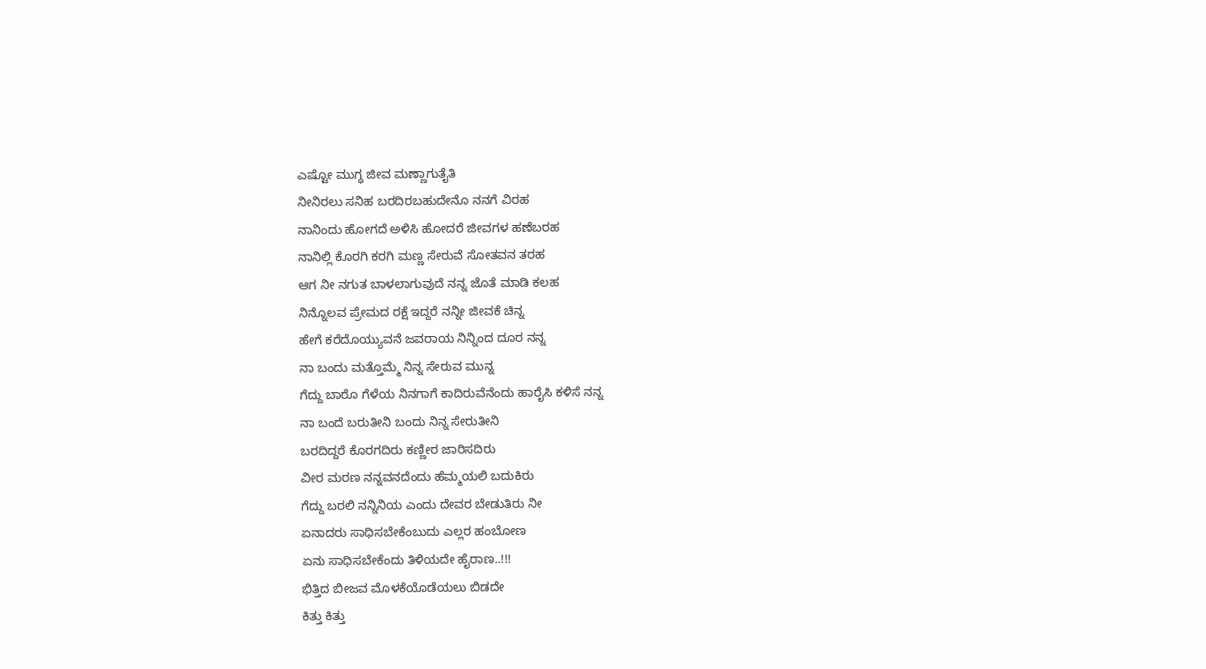ಎಷ್ಟೋ ಮುಗ್ಧ ಜೀವ ಮಣ್ಣಾಗುತೈತಿ
ನೀನಿರಲು ಸನಿಹ ಬರದಿರಬಹುದೇನೊ ನನಗೆ ವಿರಹ
ನಾನಿಂದು ಹೋಗದೆ ಅಳಿಸಿ ಹೋದರೆ ಜೀವಗಳ ಹಣೆಬರಹ
ನಾನಿಲ್ಲಿ ಕೊರಗಿ ಕರಗಿ ಮಣ್ಣ ಸೇರುವೆ ಸೋತವನ ತರಹ
ಆಗ ನೀ ನಗುತ ಬಾಳಲಾಗುವುದೆ ನನ್ನ ಜೊತೆ ಮಾಡಿ ಕಲಹ
ನಿನ್ನೊಲವ ಪ್ರೇಮದ ರಕ್ಷೆ ಇದ್ದರೆ ನನ್ನೀ ಜೀವಕೆ ಚಿನ್ನ
ಹೇಗೆ ಕರೆದೊಯ್ಯುವನೆ ಜವರಾಯ ನಿನ್ನಿಂದ ದೂರ ನನ್ನ
ನಾ ಬಂದು ಮತ್ತೊಮ್ಮೆ ನಿನ್ನ ಸೇರುವ ಮುನ್ನ
ಗೆದ್ದು ಬಾರೊ ಗೆಳೆಯ ನಿನಗಾಗೆ ಕಾದಿರುವೆನೆಂದು ಹಾರೈಸಿ ಕಳಿಸೆ ನನ್ನ
ನಾ ಬಂದೆ ಬರುತೀನಿ ಬಂದು ನಿನ್ನ ಸೇರುತೀನಿ
ಬರದಿದ್ದರೆ ಕೊರಗದಿರು ಕಣ್ಣೀರ ಜಾರಿಸದಿರು
ವೀರ ಮರಣ ನನ್ನವನದೆಂದು ಹೆಮ್ಮಯಲಿ ಬದುಕಿರು
ಗೆದ್ದು ಬರಲಿ ನನ್ನಿನಿಯ ಎಂದು ದೇವರ ಬೇಡುತಿರು ನೀ
ಏನಾದರು ಸಾಧಿಸಬೇಕೆಂಬುದು ಎಲ್ಲರ ಹಂಬೋಣ
ಏನು ಸಾಧಿಸಬೇಕೆಂದು ತಿಳಿಯದೇ ಹೈರಾಣ..!!!
ಭಿತ್ತಿದ ಬೀಜವ ಮೊಳಕೆಯೊಡೆಯಲು ಬಿಡದೇ
ಕಿತ್ತು ಕಿತ್ತು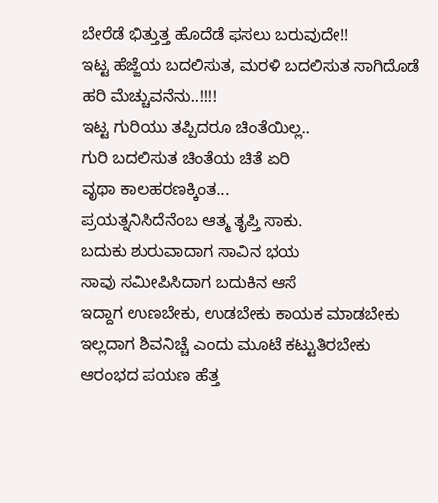ಬೇರೆಡೆ ಭಿತ್ತುತ್ತ ಹೊದೆಡೆ ಫಸಲು ಬರುವುದೇ!!
ಇಟ್ಟ ಹೆಜ್ಜೆಯ ಬದಲಿಸುತ, ಮರಳಿ ಬದಲಿಸುತ ಸಾಗಿದೊಡೆ
ಹರಿ ಮೆಚ್ಚುವನೆನು..!!!!
ಇಟ್ಟ ಗುರಿಯು ತಪ್ಪಿದರೂ ಚಿಂತೆಯಿಲ್ಲ..
ಗುರಿ ಬದಲಿಸುತ ಚಿಂತೆಯ ಚಿತೆ ಏರಿ
ವೃಥಾ ಕಾಲಹರಣಕ್ಕಿಂತ...
ಪ್ರಯತ್ನನಿಸಿದೆನೆಂಬ ಆತ್ಮ ತೃಪ್ತಿ ಸಾಕು.
ಬದುಕು ಶುರುವಾದಾಗ ಸಾವಿನ ಭಯ
ಸಾವು ಸಮೀಪಿಸಿದಾಗ ಬದುಕಿನ ಆಸೆ
ಇದ್ದಾಗ ಉಣಬೇಕು, ಉಡಬೇಕು ಕಾಯಕ ಮಾಡಬೇಕು
ಇಲ್ಲದಾಗ ಶಿವನಿಚ್ಚೆ ಎಂದು ಮೂಟೆ ಕಟ್ಟುತಿರಬೇಕು
ಆರಂಭದ ಪಯಣ ಹೆತ್ತ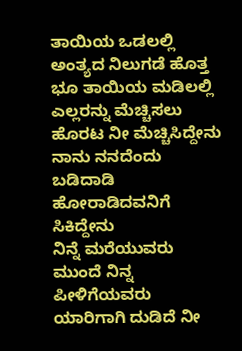ತಾಯಿಯ ಒಡಲಲ್ಲಿ
ಅಂತ್ಯದ ನಿಲುಗಡೆ ಹೊತ್ತ ಭೂ ತಾಯಿಯ ಮಡಿಲಲ್ಲಿ
ಎಲ್ಲರನ್ನು ಮೆಚ್ಚಿಸಲು ಹೊರಟ ನೀ ಮೆಚ್ಚಿಸಿದ್ದೇನು
ನಾನು ನನದೆಂದು ಬಡಿದಾಡಿ ಹೋರಾಡಿದವನಿಗೆ ಸಿಕಿದ್ದೇನು
ನಿನ್ನೆ ಮರೆಯುವರು ಮುಂದೆ ನಿನ್ನ ಪೀಳಿಗೆಯವರು
ಯಾರಿಗಾಗಿ ದುಡಿದೆ ನೀ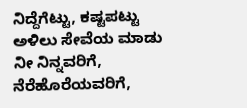ನಿದ್ದೆಗೆಟ್ಟು, ಕಷ್ಟಪಟ್ಟು
ಅಳಿಲು ಸೇವೆಯ ಮಾಡು ನೀ ನಿನ್ನವರಿಗೆ, ನೆರೆಹೊರೆಯವರಿಗೆ,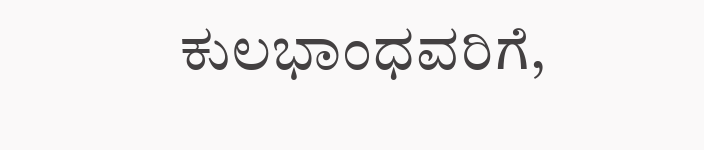ಕುಲಭಾಂಧವರಿಗೆ,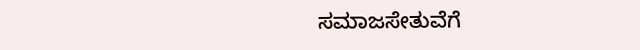ಸಮಾಜಸೇತುವೆಗೆ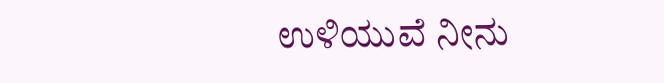ಉಳಿಯುವೆ ನೀನು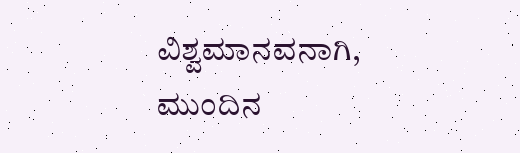ವಿಶ್ವಮಾನವನಾಗಿ, ಮುಂದಿನ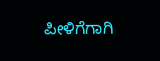ಪೀಳಿಗೆಗಾಗಿ